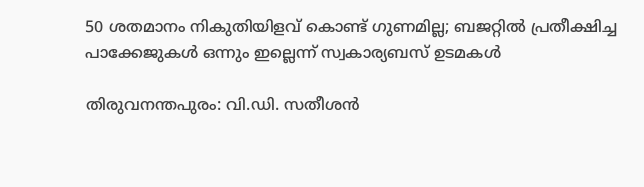50 ശതമാനം നികുതിയിളവ് കൊണ്ട് ഗുണമില്ല; ബജറ്റിൽ പ്രതീക്ഷിച്ച പാക്കേജുകൾ ഒന്നും ഇല്ലെന്ന് സ്വകാര്യബസ് ഉടമകൾ

തിരുവനന്തപുരം: വി.ഡി. സതീശൻ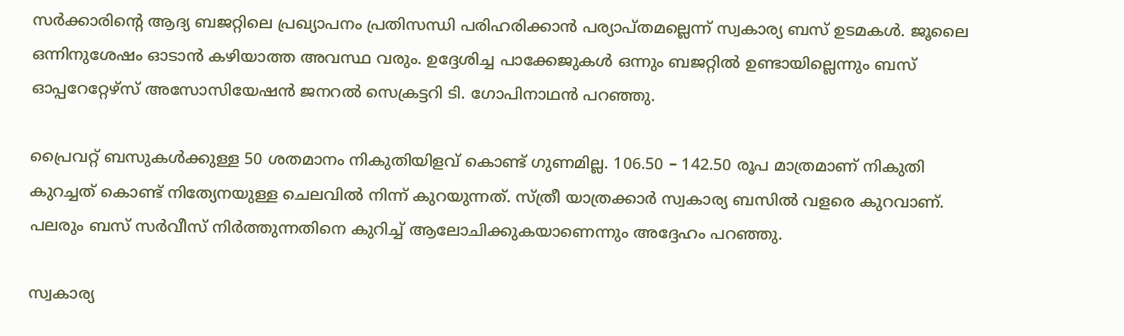സർക്കാരിന്‍റെ ആദ്യ ബജറ്റിലെ പ്രഖ്യാപനം പ്രതിസന്ധി പരിഹരിക്കാൻ പര്യാപ്തമല്ലെന്ന് സ്വകാര്യ ബസ് ഉടമകൾ. ജൂലൈ ഒന്നിനുശേഷം ഓടാൻ കഴിയാത്ത അവസ്ഥ വരും. ഉദ്ദേശിച്ച പാക്കേജുകൾ ഒന്നും ബജറ്റിൽ ഉണ്ടായില്ലെന്നും ബസ് ഓപ്പറേറ്റേഴ്സ് അസോസിയേഷൻ ജനറൽ സെക്രട്ടറി ടി. ഗോപിനാഥൻ പറഞ്ഞു.

പ്രൈവറ്റ് ബസുകൾക്കുള്ള 50 ശതമാനം നികുതിയിളവ് കൊണ്ട് ഗുണമില്ല. 106.50 – 142.50 രൂപ മാത്രമാണ് നികുതി കുറച്ചത് കൊണ്ട് നിത്യേനയുള്ള ചെലവിൽ നിന്ന് കുറയുന്നത്. സ്ത്രീ യാത്രക്കാർ സ്വകാര്യ ബസിൽ വളരെ കുറവാണ്. പലരും ബസ് സർവീസ് നിർത്തുന്നതിനെ കുറിച്ച് ആലോചിക്കുകയാണെന്നും അദ്ദേഹം പറഞ്ഞു.

സ്വകാര്യ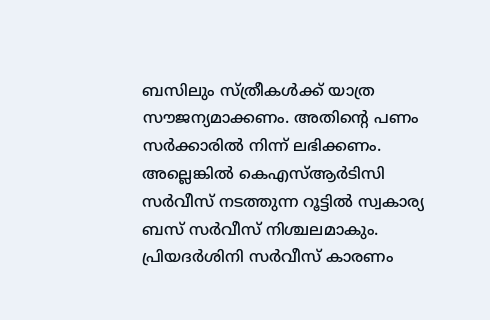ബസിലും സ്ത്രീകൾക്ക് യാത്ര സൗജന്യമാക്കണം. അതിന്‍റെ പണം സർക്കാരിൽ നിന്ന് ലഭിക്കണം. അല്ലെങ്കിൽ കെഎസ്ആർടിസി സർവീസ് നടത്തുന്ന റൂട്ടിൽ സ്വകാര്യ ബസ് സർവീസ് നിശ്ചലമാകും. പ്രിയദർശിനി സർവീസ് കാരണം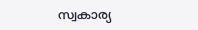സ്വകാര്യ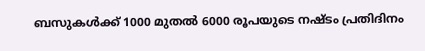ബസുകൾക്ക് 1000 മുതൽ 6000 രൂപയുടെ നഷ്‌ടം പ്രതിദിനം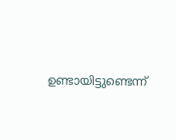ഉണ്ടായിട്ടുണ്ടെന്ന്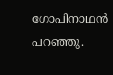ഗോപിനാഥൻ പറഞ്ഞു.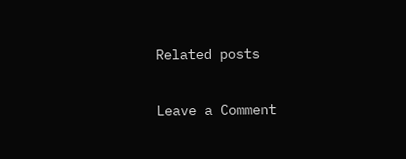Related posts

Leave a Comment